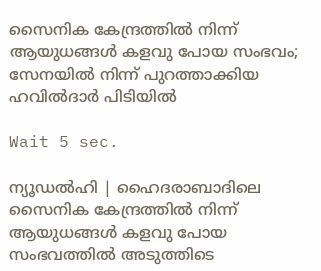സൈനിക കേന്ദ്രത്തില്‍ നിന്ന് ആയുധങ്ങള്‍ കളവു പോയ സംഭവം; സേനയില്‍ നിന്ന് പുറത്താക്കിയ ഹവില്‍ദാര്‍ പിടിയില്‍

Wait 5 sec.

ന്യൂഡല്‍ഹി | ഹൈദരാബാദിലെ സൈനിക കേന്ദ്രത്തില്‍ നിന്ന് ആയുധങ്ങള്‍ കളവു പോയ സംഭവത്തില്‍ അടുത്തിടെ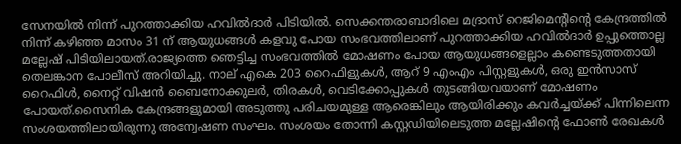സേനയില്‍ നിന്ന് പുറത്താക്കിയ ഹവില്‍ദാര്‍ പിടിയില്‍. സെക്കന്തരാബാദിലെ മദ്രാസ് റെജിമെന്റിന്റെ കേന്ദ്രത്തില്‍ നിന്ന് കഴിഞ്ഞ മാസം 31 ന് ആയുധങ്ങള്‍ കളവു പോയ സംഭവത്തിലാണ് പുറത്താക്കിയ ഹവില്‍ദാര്‍ ഉപ്പുത്തൊല്ല മല്ലേഷ് പിടിയിലായത്.രാജ്യത്തെ ഞെട്ടിച്ച സംഭവത്തില്‍ മോഷണം പോയ ആയുധങ്ങളെല്ലാം കണ്ടെടുത്തതായി തെലങ്കാന പോലീസ് അറിയിച്ചു. നാല് എകെ 203 റൈഫിളുകള്‍, ആറ് 9 എംഎം പിസ്റ്റളുകള്‍, ഒരു ഇന്‍സാസ് റൈഫിള്‍, നൈറ്റ് വിഷന്‍ ബൈനോക്കുലര്‍, തിരകള്‍, വെടിക്കോപ്പുകള്‍ തുടങ്ങിയവയാണ് മോഷണം പോയത്.സൈനിക കേന്ദ്രങ്ങളുമായി അടുത്തു പരിചയമുള്ള ആരെങ്കിലും ആയിരിക്കും കവര്‍ച്ചയ്ക്ക് പിന്നിലെന്ന സംശയത്തിലായിരുന്നു അന്വേഷണ സംഘം. സംശയം തോന്നി കസ്റ്റഡിയിലെടുത്ത മല്ലേഷിന്റെ ഫോണ്‍ രേഖകള്‍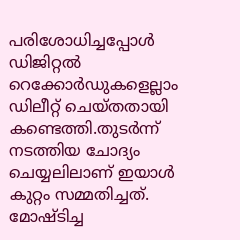പരിശോധിച്ചപ്പോള്‍ ഡിജിറ്റല്‍ റെക്കോര്‍ഡുകളെല്ലാം ഡിലീറ്റ് ചെയ്തതായി കണ്ടെത്തി.തുടര്‍ന്ന് നടത്തിയ ചോദ്യം ചെയ്യലിലാണ് ഇയാള്‍ കുറ്റം സമ്മതിച്ചത്. മോഷ്ടിച്ച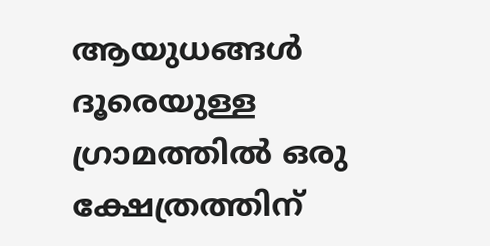ആയുധങ്ങള്‍ ദൂരെയുള്ള ഗ്രാമത്തില്‍ ഒരു ക്ഷേത്രത്തിന്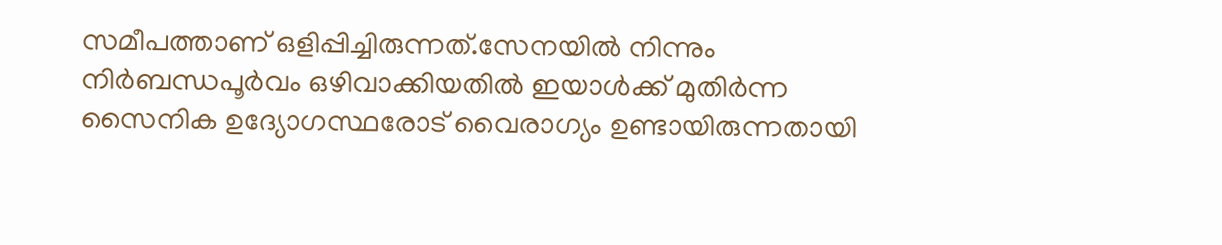സമീപത്താണ് ഒളിപ്പിച്ചിരുന്നത്.സേനയില്‍ നിന്നും നിര്‍ബന്ധപൂര്‍വം ഒഴിവാക്കിയതില്‍ ഇയാള്‍ക്ക് മുതിര്‍ന്ന സൈനിക ഉദ്യോഗസ്ഥരോട് വൈരാഗ്യം ഉണ്ടായിരുന്നതായി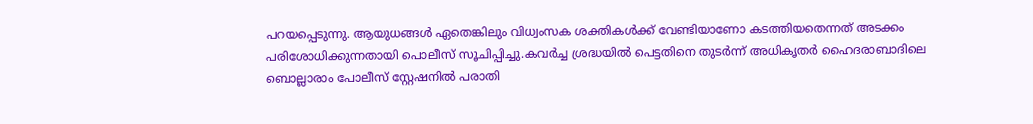പറയപ്പെടുന്നു. ആയുധങ്ങള്‍ ഏതെങ്കിലും വിധ്വംസക ശക്തികള്‍ക്ക് വേണ്ടിയാണോ കടത്തിയതെന്നത് അടക്കം പരിശോധിക്കുന്നതായി പൊലീസ് സൂചിപ്പിച്ചു.കവര്‍ച്ച ശ്രദ്ധയില്‍ പെട്ടതിനെ തുടര്‍ന്ന് അധികൃതര്‍ ഹൈദരാബാദിലെ ബൊല്ലാരാം പോലീസ് സ്റ്റേഷനില്‍ പരാതി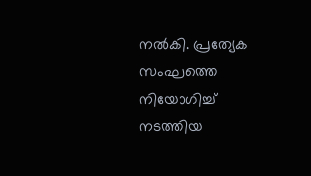നല്‍കി. പ്രത്യേക സംഘത്തെ നിയോഗിച്ച് നടത്തിയ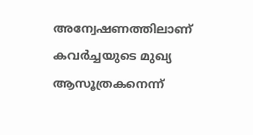അന്വേഷണത്തിലാണ് കവര്‍ച്ചയുടെ മുഖ്യ ആസൂത്രകനെന്ന്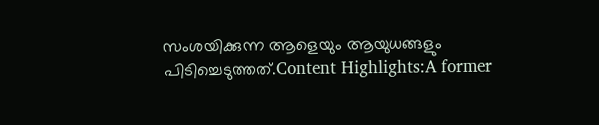സംശയിക്കുന്ന ആളെയും ആയുധങ്ങളും പിടിച്ചെടുത്തത്.Content Highlights:A former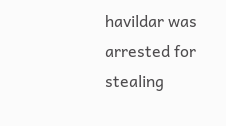havildar was arrested for stealing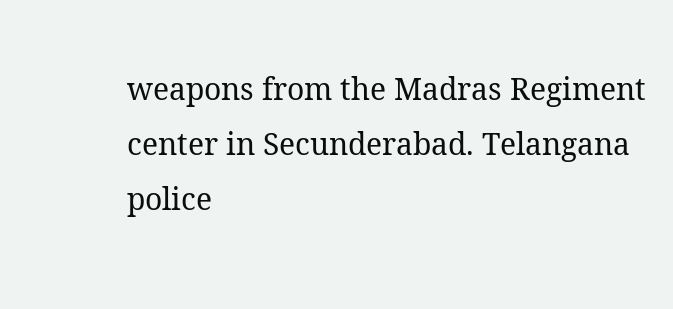weapons from the Madras Regiment center in Secunderabad. Telangana police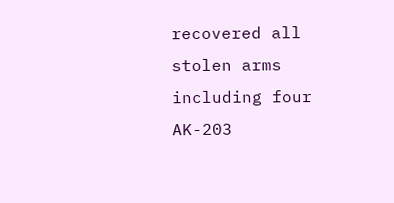recovered all stolen arms including four AK-203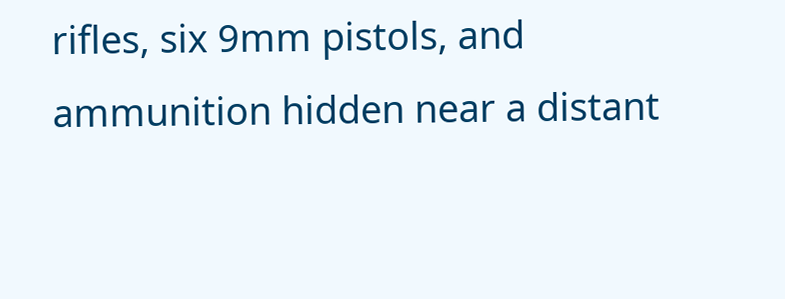rifles, six 9mm pistols, and ammunition hidden near a distant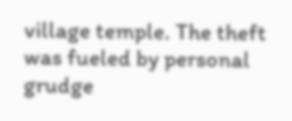village temple. The theft was fueled by personal grudge